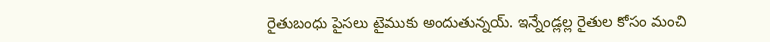రైతుబంధు పైసలు టైముకు అందుతున్నయ్. ఇన్నేండ్లల్ల రైతుల కోసం మంచి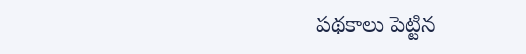పథకాలు పెట్టిన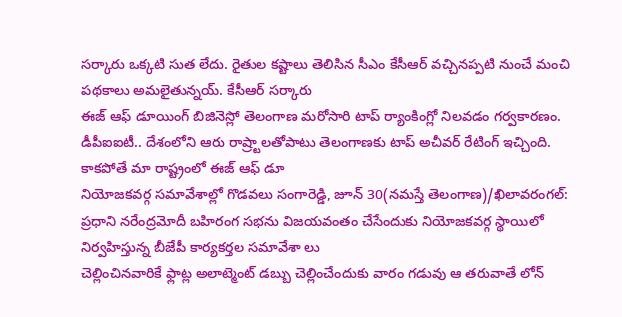సర్కారు ఒక్కటి సుత లేదు. రైతుల కష్టాలు తెలిసిన సీఎం కేసీఆర్ వచ్చినప్పటి నుంచే మంచి పథకాలు అమలైతున్నయ్. కేసీఆర్ సర్కారు
ఈజ్ ఆఫ్ డూయింగ్ బిజినెస్లో తెలంగాణ మరోసారి టాప్ ర్యాంకింగ్లో నిలవడం గర్వకారణం. డీపీఐఐటీ.. దేశంలోని ఆరు రాష్ర్టాలతోపాటు తెలంగాణకు టాప్ అచీవర్ రేటింగ్ ఇచ్చింది. కాకపోతే మా రాష్ట్రంలో ఈజ్ ఆఫ్ డూ
నియోజకవర్గ సమావేశాల్లో గొడవలు సంగారెడ్డి, జూన్ 30(నమస్తే తెలంగాణ)/ఖిలావరంగల్: ప్రధాని నరేంద్రమోదీ బహిరంగ సభను విజయవంతం చేసేందుకు నియోజకవర్గ స్థాయిలో నిర్వహిస్తున్న బీజేపీ కార్యకర్తల సమావేశా లు
చెల్లించినవారికే ఫ్లాట్ల అలాట్మెంట్ డబ్బు చెల్లించేందుకు వారం గడువు ఆ తరువాతే లోన్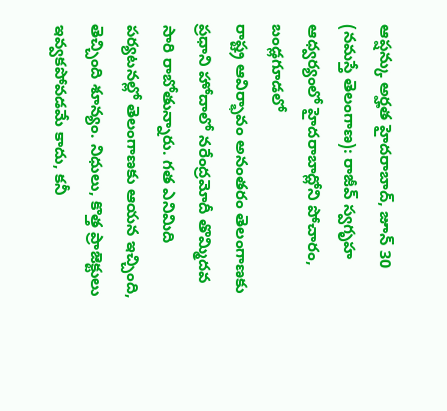ఆప్షన్కు అర్హత హైదరాబాద్, జూన్ 30 (నమస్తే తెలంగాణ): రాజీవ్ స్వగృహ ఆధ్వర్యంలో హైదరాబాద్లోని పోచారం, బండ్లగూడలో
రాష్ట్ర ఆవిర్భావం అనంతరం తెలంగాణకు ప్రధాని హోదాలో నరేంద్రమోదీ తొమ్మిదవ సారి రాబోతున్నారు. గత ఎనిమిది పర్యటనల్లో తెలంగాణకు ఆయన ఇచ్చింది, తెచ్చింది శూన్యం. నిధులు, కొత్త ప్రాజెక్టులు ఇవ్వకపోవడమే కాదు, కనీ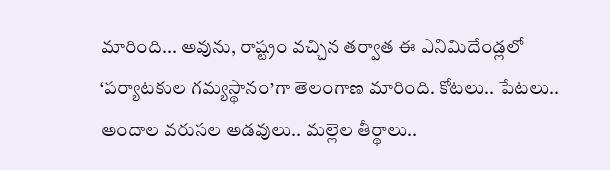మారింది... అవును, రాష్ట్రం వచ్చిన తర్వాత ఈ ఎనిమిదేండ్లలో ‘పర్యాటకుల గమ్యస్థానం’గా తెలంగాణ మారింది. కోటలు.. పేటలు.. అందాల వరుసల అడవులు.. మల్లెల తీర్థాలు..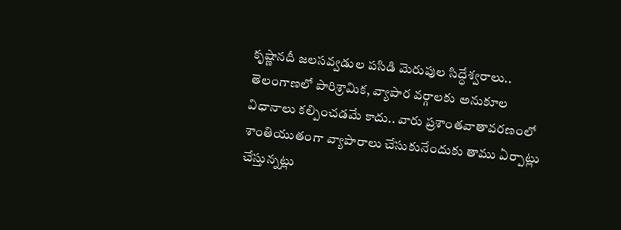కృష్ణానదీ జలసవ్వడుల పసిడి మెరుపుల సిద్ధేశ్వరాలు..
తెలంగాణలో పారిశ్రామిక, వ్యాపార వర్గాలకు అనుకూల విధానాలు కల్పించడమే కాదు.. వారు ప్రశాంతవాతావరణంలో శాంతియుతంగా వ్యాపారాలు చేసుకునేందుకు తాము ఏర్పాట్లు చేస్తున్నట్లు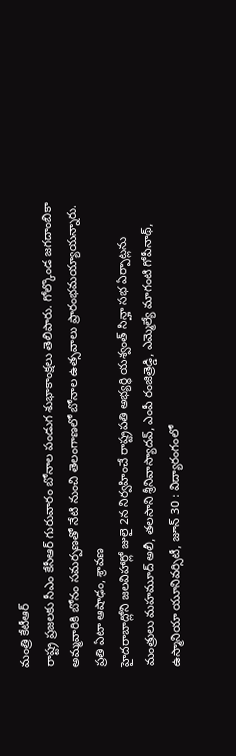మంత్రి కేటీఆర్
రాష్ట్ర ప్రజలకు సీఎం కేసీఆర్ గురువారం బోనాల పండుగ శుభాకాంక్షలు తెలిపారు. గోల్కొండ జగదాంబికా అమ్మవారికి బోనం సమర్పణతో నేటి నుంచి తెలంగాణలో బోనాల ఉత్సవాలు ప్రారంభమయ్యాయన్నారు. ప్రతి ఏటా ఆషాఢం, శ్రావణ
హైదరాబాద్లోని జలవిహార్లో జులై 2న నిర్వహించే రాష్ట్రపతి అభ్యర్థి యశ్వంత్ సిన్హా సభ ఏర్పాట్లను మంత్రులు మహమూద్ అలీ, తలసాని శ్రీనివాస్యాదవ్, ఎంపీ రంజిత్రెడ్డి, ఎమ్మెల్యే మాగంటి గోపీనాథ్,
ఉస్మానియా యూనివర్సిటీ, జూన్ 30 : విద్యారంగంలో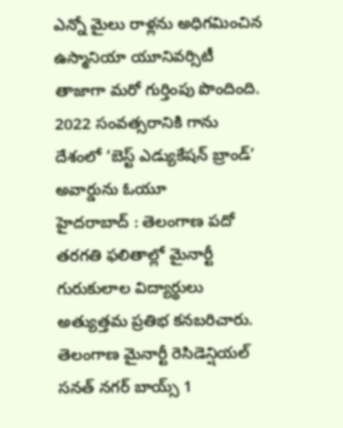ఎన్నో మైలు రాళ్లను అధిగమించిన ఉస్మానియా యూనివర్సిటీ తాజాగా మరో గుర్తింపు పొందింది. 2022 సంవత్సరానికి గాను దేశంలో ‘బెస్ట్ ఎడ్యుకేషన్ బ్రాండ్’ అవార్డును ఓయూ
హైదరాబాద్ : తెలంగాణ పదో తరగతి ఫలితాల్లో మైనార్టీ గురుకులాల విద్యార్థులు అత్యుత్తమ ప్రతిభ కనబరిచారు. తెలంగాణ మైనార్టీ రెసిడెన్షియల్ సనత్ నగర్ బాయ్స్ 1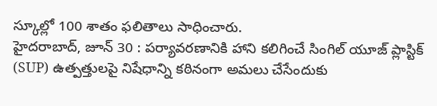స్కూల్లో 100 శాతం ఫలితాలు సాధించారు.
హైదరాబాద్, జూన్ 30 : పర్యావరణానికి హాని కలిగించే సింగిల్ యూజ్ ప్లాస్టిక్ (SUP) ఉత్పత్తులపై నిషేధాన్ని కఠినంగా అమలు చేసేందుకు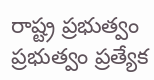రాష్ట్ర ప్రభుత్వం ప్రభుత్వం ప్రత్యేక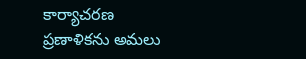కార్యాచరణ ప్రణాళికను అమలు